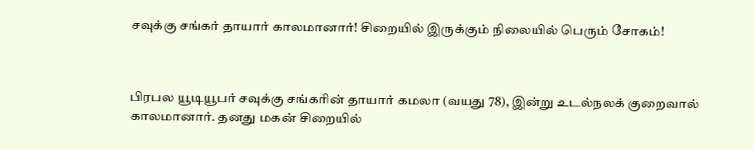சவுக்கு சங்கர் தாயார் காலமானார்! சிறையில் இருக்கும் நிலையில் பெரும் சோகம்!



பிரபல யூடியூபர் சவுக்கு சங்கரின் தாயார் கமலா (வயது 78), இன்று உடல்நலக் குறைவால் காலமானார். தனது மகன் சிறையில்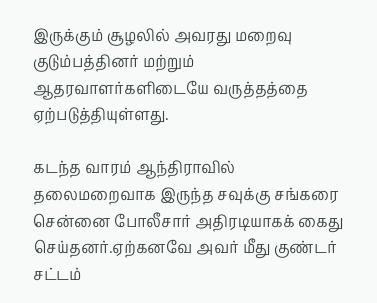இருக்கும் சூழலில் அவரது மறைவு குடும்பத்தினர் மற்றும் ஆதரவாளர்களிடையே வருத்தத்தை ஏற்படுத்தியுள்ளது.

கடந்த வாரம் ஆந்திராவில் தலைமறைவாக இருந்த சவுக்கு சங்கரை சென்னை போலீசார் அதிரடியாகக் கைது செய்தனர்.ஏற்கனவே அவர் மீது குண்டர் சட்டம்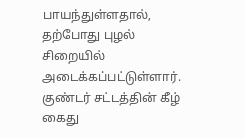பாயந்துள்ளதால், தற்போது புழல் சிறையில் அடைக்கப்பட்டுள்ளார். குண்டர் சட்டத்தின் கீழ் கைது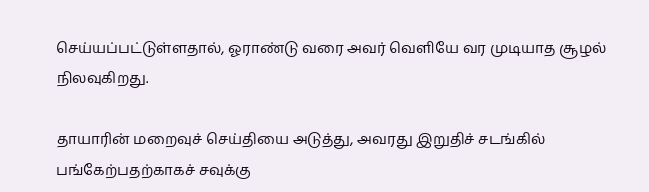செய்யப்பட்டுள்ளதால், ஓராண்டு வரை அவர் வெளியே வர முடியாத சூழல் நிலவுகிறது.

தாயாரின் மறைவுச் செய்தியை அடுத்து, அவரது இறுதிச் சடங்கில் பங்கேற்பதற்காகச் சவுக்கு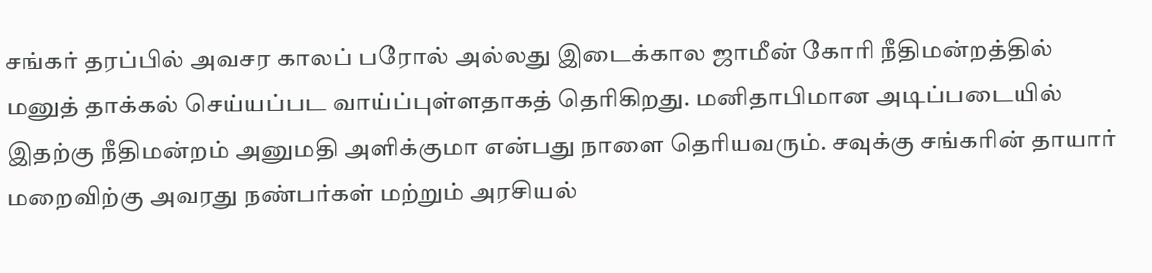சங்கர் தரப்பில் அவசர காலப் பரோல் அல்லது இடைக்கால ஜாமீன் கோரி நீதிமன்றத்தில் மனுத் தாக்கல் செய்யப்பட வாய்ப்புள்ளதாகத் தெரிகிறது. மனிதாபிமான அடிப்படையில் இதற்கு நீதிமன்றம் அனுமதி அளிக்குமா என்பது நாளை தெரியவரும். சவுக்கு சங்கரின் தாயார் மறைவிற்கு அவரது நண்பர்கள் மற்றும் அரசியல்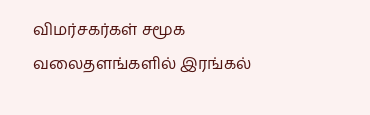விமர்சகர்கள் சமூக வலைதளங்களில் இரங்கல்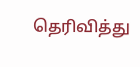தெரிவித்து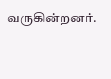வருகின்றனர்.